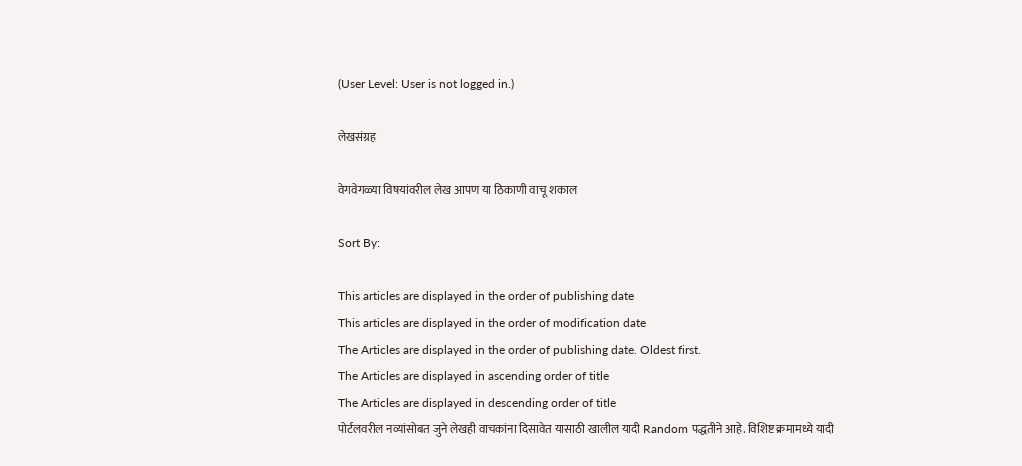(User Level: User is not logged in.)

लेखसंग्रह

वेगवेगळ्या विषयांवरील लेख आपण या ठिकाणी वाचू शकाल

Sort By:

This articles are displayed in the order of publishing date
This articles are displayed in the order of modification date
The Articles are displayed in the order of publishing date. Oldest first.
The Articles are displayed in ascending order of title
The Articles are displayed in descending order of title
पोर्टलवरील नव्यांसोबत जुने लेखही वाचकांना दिसावेत यासाठी खालील यादी Random पद्धतीने आहे. विशिष्ट क्रमामध्ये यादी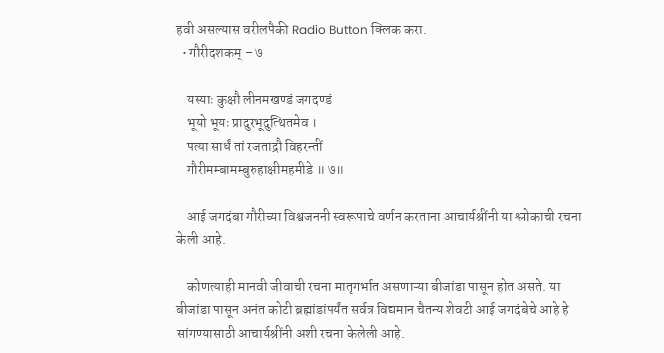हवी असल्यास वरीलपैकी Radio Button क्लिक करा.
  • गौरीदशकम् – ७

    यस्याः कुक्षौ लीनमखण्डं जगदण्डं
    भूयो भूयः प्रादुरभूदुत्थितमेव ।
    पत्या सार्धं तां रजताद्रौ विहरन्तीं
    गौरीमम्बामम्बुरुहाक्षीमहमीडे ॥ ७॥

    आई जगदंबा गौरीच्या विश्वजननी स्वरूपाचे वर्णन करताना आचार्यश्रींनी या श्लोकाची रचना केली आहे.

    कोणत्याही मानवी जीवाची रचना मातृगर्भात असणाऱ्या बीजांडा पासून होत असते. या बीजांडा पासून अनंत कोटी ब्रह्मांडांपर्यंत सर्वत्र विद्यमान चैतन्य शेवटी आई जगदंबेचे आहे हे सांगण्यासाठी आचार्यश्रींनी अशी रचना केलेली आहे.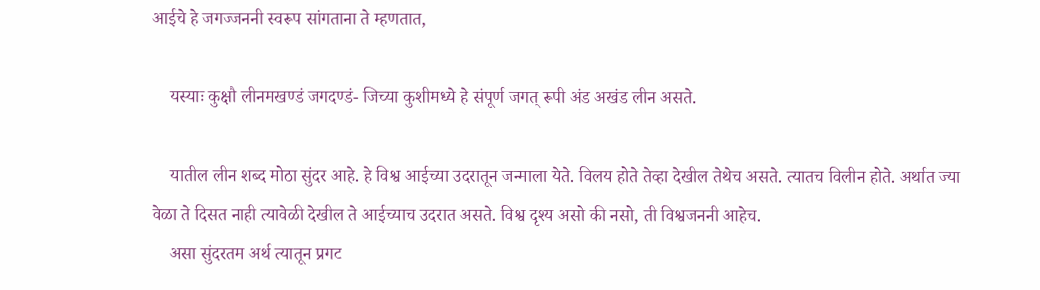आईचे हे जगज्जननी स्वरूप सांगताना ते म्हणतात,

    यस्याः कुक्षौ लीनमखण्डं जगदण्डं- जिच्या कुशीमध्ये हे संपूर्ण जगत् रूपी अंड अखंड लीन असते.

    यातील लीन शब्द मोठा सुंदर आहे. हे विश्व आईच्या उदरातून जन्माला येते. विलय होते तेव्हा देखील तेथेच असते. त्यातच विलीन होते. अर्थात ज्या वेळा ते दिसत नाही त्यावेळी देखील ते आईच्याच उदरात असते. विश्व दृश्य असो की नसो, ती विश्वजननी आहेच.
    असा सुंदरतम अर्थ त्यातून प्रगट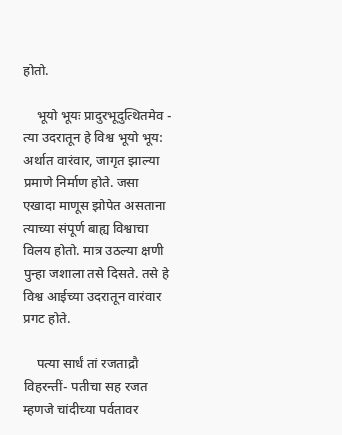होतो.

    भूयो भूयः प्रादुरभूदुत्थितमेव - त्या उदरातून हे विश्व भूयो भूय: अर्थात वारंवार, जागृत झाल्या प्रमाणे निर्माण होते. जसा एखादा माणूस झोपेत असताना त्याच्या संपूर्ण बाह्य विश्वाचा विलय होतो. मात्र उठल्या क्षणी पुन्हा जशाला तसे दिसते. तसे हे विश्व आईच्या उदरातून वारंवार प्रगट होते.

    पत्या सार्धं तां रजताद्रौ विहरन्तीं- पतीचा सह रजत म्हणजे चांदीच्या पर्वतावर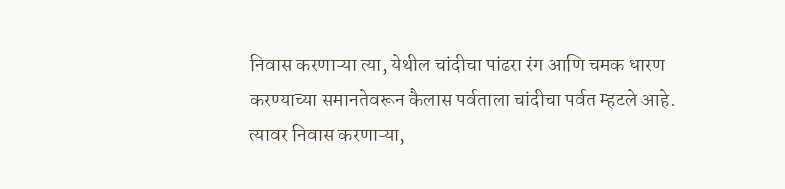निवास करणाऱ्या त्या, येथील चांदीचा पांढरा रंग आणि चमक धारण करण्याच्या समानतेवरून कैलास पर्वताला चांदीचा पर्वत म्हटले आहे. त्यावर निवास करणाऱ्या,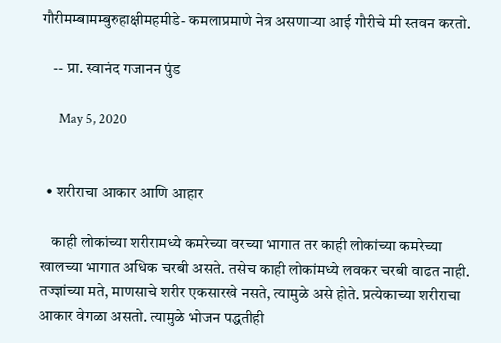गौरीमम्बामम्बुरुहाक्षीमहमीडे- कमलाप्रमाणे नेत्र असणाऱ्या आई गौरीचे मी स्तवन करतो.

    -- प्रा. स्वानंद गजानन पुंड

      May 5, 2020


  • शरीराचा आकार आणि आहार

    काही लोकांच्या शरीरामध्ये कमरेच्या वरच्या भागात तर काही लोकांच्या कमरेच्या खालच्या भागात अधिक चरबी असते. तसेच काही लोकांमध्ये लवकर चरबी वाढत नाही. तज्ज्ञांच्या मते, माणसाचे शरीर एकसारखे नसते, त्यामुळे असे होते. प्रत्येकाच्या शरीराचा आकार वेगळा असतो. त्यामुळे भोजन पद्धतीही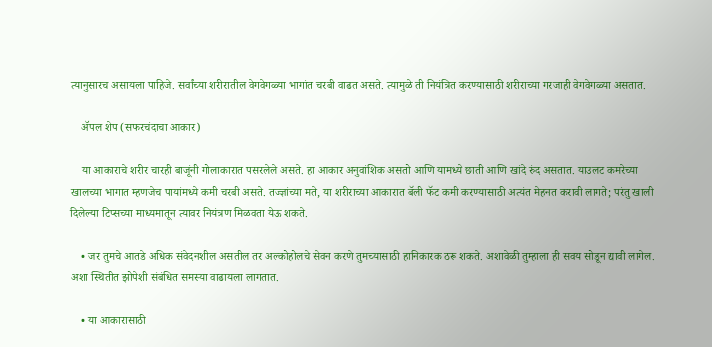त्यानुसारच असायला पाहिजे. सर्वांच्या शरीरातील वेगवेगळ्या भागांत चरबी वाढत असते. त्यामुळे ती नियंत्रित करण्यासाठी शरीराच्या गरजाही वेगवेगळ्या असतात.

    ॲपल शेप (सफरचंदाचा आकार)

    या आकाराचे शरीर चारही बाजूंनी गोलाकारात पसरलेले असते. हा आकार अनुवांशिक असतो आणि यामध्ये छाती आणि खांदे रुंद असतात. याउलट कमरेच्या खालच्या भागात म्हणजेच पायांमध्ये कमी चरबी असते. तज्ज्ञांच्या मते, या शरीराच्या आकारात बॅली फॅट कमी करण्यासाठी अत्यंत मेहनत करावी लागते; परंतु खाली दिलेल्या टिप्सच्या माध्यमातून त्यावर नियंत्रण मिळवता येऊ शकते.

    • जर तुमचे आतडे अधिक संवेदनशील असतील तर अल्कोहोलचे सेवन करणे तुमच्यासाठी हानिकारक ठरू शकते. अशावेळी तुम्हाला ही सवय सोडून द्यावी लागेल. अशा स्थितीत झोपेशी संबंधित समस्या वाढायला लागतात.

    • या आकारासाठी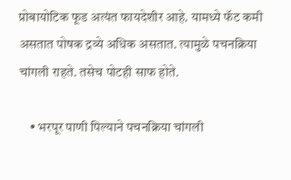प्रोबायोटिक फूड अत्यंत फायदेशीर आहे. यामध्ये फॅट कमी असतात पोषक द्रव्ये अधिक असतात. त्यामुळे पचनक्रिया चांगली राहते. तसेच पोटही साफ होते.

    • भरपूर पाणी पिल्याने पचनक्रिया चांगली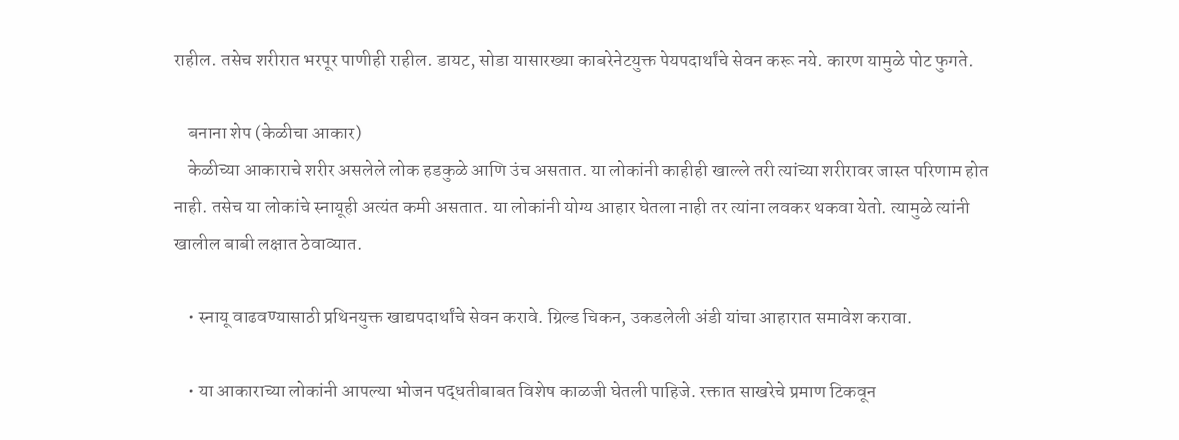राहील. तसेच शरीरात भरपूर पाणीही राहील. डायट, सोडा यासारख्या काबरेनेटयुक्त पेयपदार्थांचे सेवन करू नये. कारण यामुळे पोट फुगते.

    बनाना शेप (केळीचा आकार)
    केळीच्या आकाराचे शरीर असलेले लोक हडकुळे आणि उंच असतात. या लोकांनी काहीही खाल्ले तरी त्यांच्या शरीरावर जास्त परिणाम होत नाही. तसेच या लोकांचे स्नायूही अत्यंत कमी असतात. या लोकांनी योग्य आहार घेतला नाही तर त्यांना लवकर थकवा येतो. त्यामुळे त्यांनी खालील बाबी लक्षात ठेवाव्यात.

    • स्नायू वाढवण्यासाठी प्रथिनयुक्त खाद्यपदार्थांचे सेवन करावे. ग्रिल्ड चिकन, उकडलेली अंडी यांचा आहारात समावेश करावा.

    • या आकाराच्या लोकांनी आपल्या भोजन पद्धतीबाबत विशेष काळजी घेतली पाहिजे. रक्तात साखरेचे प्रमाण टिकवून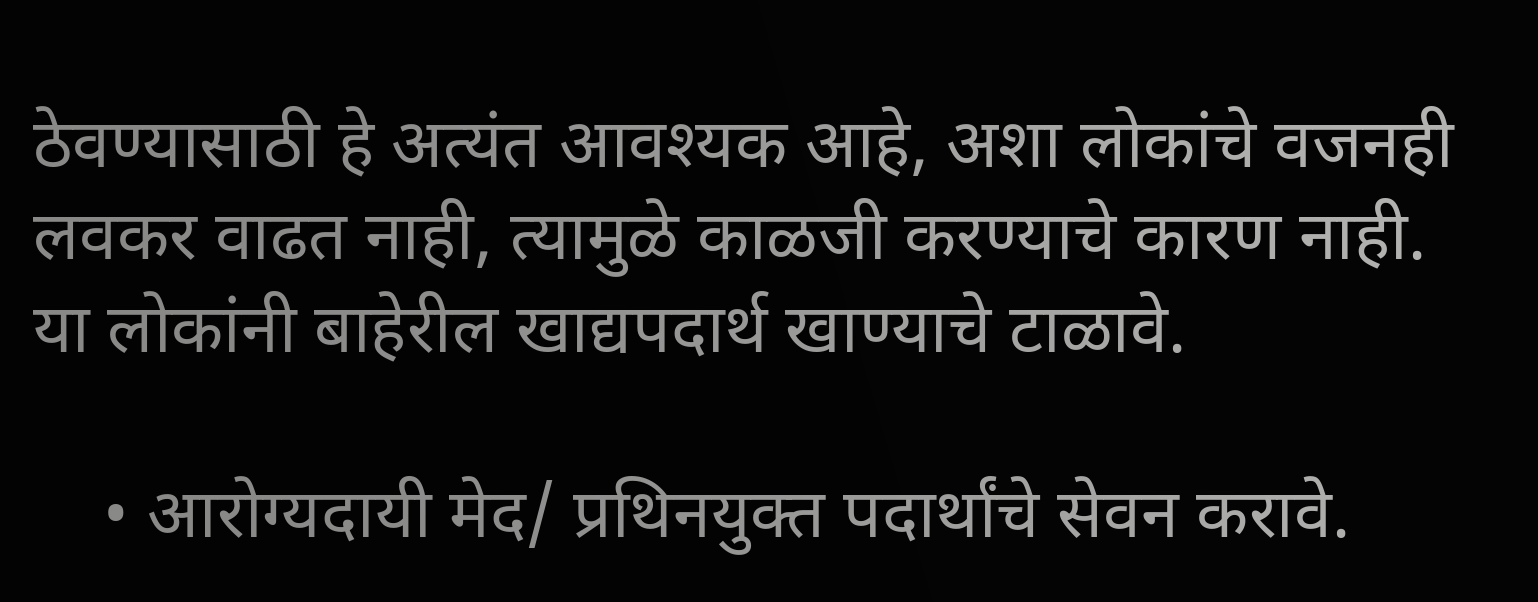ठेवण्यासाठी हे अत्यंत आवश्यक आहे, अशा लोकांचे वजनही लवकर वाढत नाही, त्यामुळे काळजी करण्याचे कारण नाही. या लोकांनी बाहेरील खाद्यपदार्थ खाण्याचे टाळावे.

    • आरोग्यदायी मेद/ प्रथिनयुक्त पदार्थांचे सेवन करावे.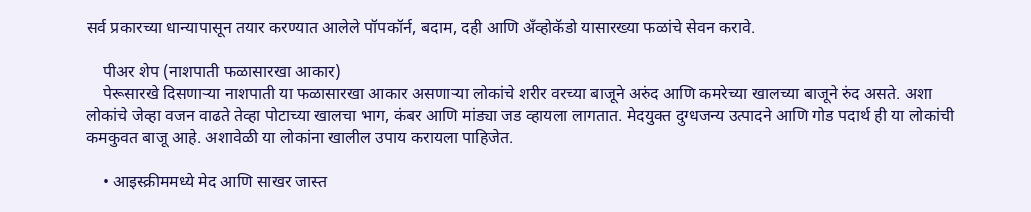सर्व प्रकारच्या धान्यापासून तयार करण्यात आलेले पॉपकॉर्न, बदाम, दही आणि अँव्होकॅडो यासारख्या फळांचे सेवन करावे.

    पीअर शेप (नाशपाती फळासारखा आकार)
    पेरूसारखे दिसणार्‍या नाशपाती या फळासारखा आकार असणार्‍या लोकांचे शरीर वरच्या बाजूने अरुंद आणि कमरेच्या खालच्या बाजूने रुंद असते. अशा लोकांचे जेव्हा वजन वाढते तेव्हा पोटाच्या खालचा भाग, कंबर आणि मांड्या जड व्हायला लागतात. मेदयुक्त दुग्धजन्य उत्पादने आणि गोड पदार्थ ही या लोकांची कमकुवत बाजू आहे. अशावेळी या लोकांना खालील उपाय करायला पाहिजेत.

    • आइस्क्रीममध्ये मेद आणि साखर जास्त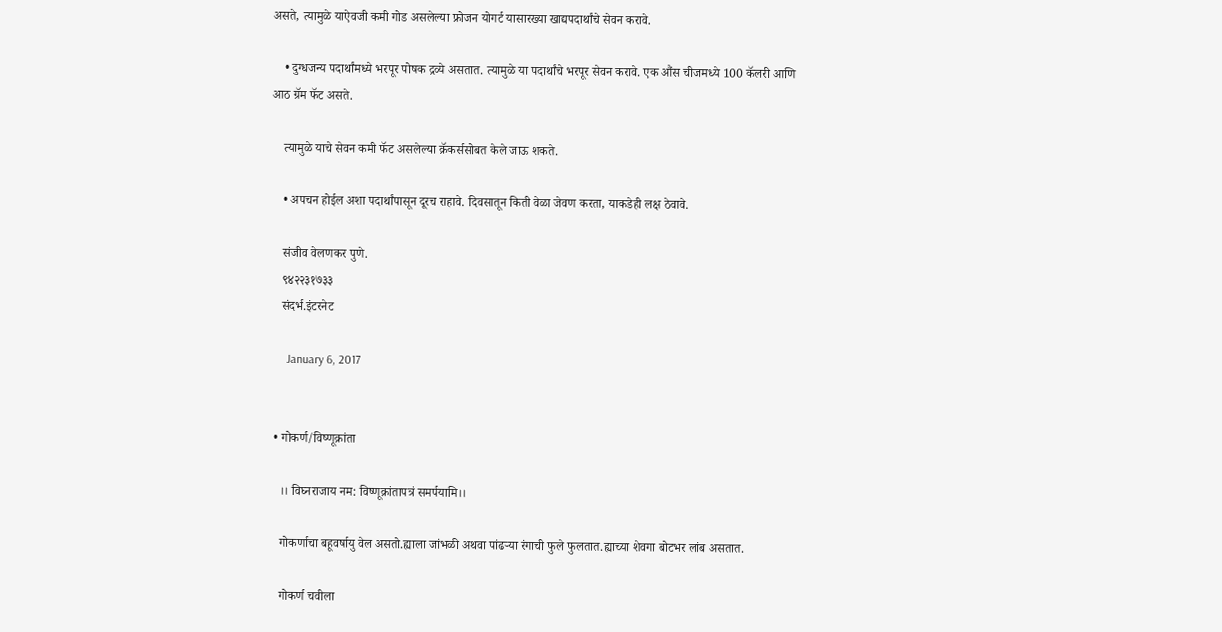असते, त्यामुळे याऐवजी कमी गोड असलेल्या फ्रोजन योगर्ट यासारख्या खाद्यपदार्थांचे सेवन करावे.

    • दुग्धजन्य पदार्थांमध्ये भरपूर पोषक द्रव्ये असतात. त्यामुळे या पदार्थांचे भरपूर सेवन करावे. एक औंस चीजमध्ये 100 कॅलरी आणि आठ ग्रॅम फॅट असते.

    त्यामुळे याचे सेवन कमी फॅट असलेल्या क्रॅकर्ससोबत केले जाऊ शकते.

    • अपचन होईल अशा पदार्थांपासून दूरच राहावे. दिवसातून किती वेळा जेवण करता, याकडेही लक्ष ठेवावे.

    संजीव वेलणकर पुणे.
    ९४२२३१७३३
    संदर्भ.इंटरनेट

      January 6, 2017


  • गोकर्ण/विष्णूक्रांता

    ।। विघ्नराजाय नम: विष्णूक्रांतापत्रं समर्पयामि।।

    गोकर्णाचा बहूवर्षायु वेल असतो.ह्याला जांभळी अथवा पांढऱ्या रंगाची फुले फुलतात.ह्याच्या शेवगा बोटभर लांब असतात.

    गोकर्ण चवीला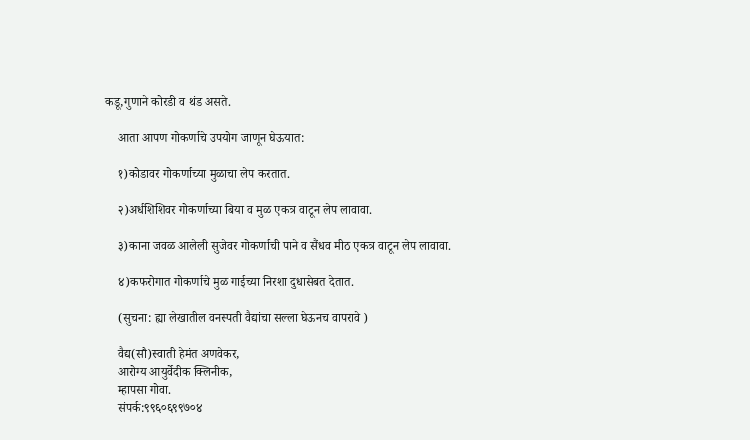कडू,गुणाने कोरडी व थंड असते.

    आता आपण गोकर्णाचे उपयोग जाणून घेऊयात:

    १)कोडावर गोकर्णाच्या मुळाचा लेप करतात.

    २)अर्धशिशिवर गोकर्णाच्या बिया व मुळ एकत्र वाटून लेप लावावा.

    ३)काना जवळ आलेली सुजेवर गोकर्णाची पाने व सैंधव मीठ एकत्र वाटून लेप लावावा.

    ४)कफरोगात गोकर्णाचे मुळ गाईच्या निरशा दुधासेबत देतात.

    (सुचना: ह्या लेखातील वनस्पती वैद्यांचा सल्ला घेऊनच वापरावे )

    वैद्य(सौ)स्वाती हेमंत अणवेकर,
    आरोग्य आयुर्वेदीक क्लिनीक,
    म्हापसा गोवा.
    संपर्क:९९६०६९९७०४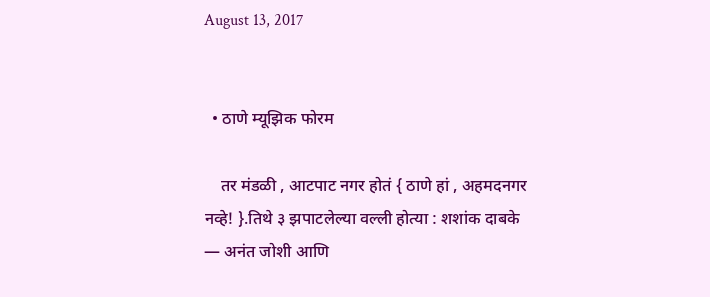August 13, 2017


  • ठाणे म्यूझिक फोरम

    तर मंडळी , आटपाट नगर होतं { ठाणे हां , अहमदनगर नव्हे! }.तिथे ३ झपाटलेल्या वल्ली होत्या : शशांक दाबके — अनंत जोशी आणि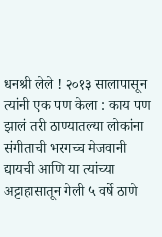धनश्री लेले ! २०१३ सालापासून त्यांनी एक पण केला : काय पण झालं तरी ठाण्यातल्या लोकांना संगीताची भरगच्च मेजवानी द्यायची आणि या त्यांच्या अट्टाहासातून गेली ५ वर्षे ठाणे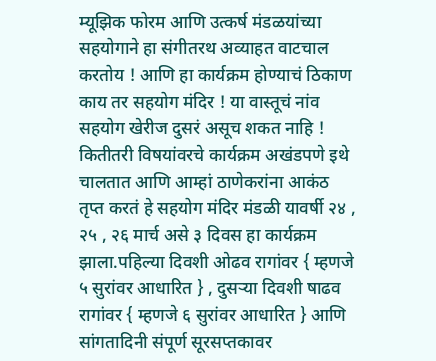म्यूझिक फोरम आणि उत्कर्ष मंडळयांच्या सहयोगाने हा संगीतरथ अव्याहत वाटचाल करतोय ! आणि हा कार्यक्रम होण्याचं ठिकाण काय तर सहयोग मंदिर ! या वास्तूचं नांव सहयोग खेरीज दुसरं असूच शकत नाहि ! कितीतरी विषयांवरचे कार्यक्रम अखंडपणे इथे चालतात आणि आम्हां ठाणेकरांना आकंठ तृप्त करतं हे सहयोग मंदिर मंडळी यावर्षी २४ , २५ , २६ मार्च असे ३ दिवस हा कार्यक्रम झाला.पहिल्या दिवशी ओढव रागांवर { म्हणजे ५ सुरांवर आधारित } , दुसर्‍या दिवशी षाढव रागांवर { म्हणजे ६ सुरांवर आधारित } आणि सांगतादिनी संपूर्ण सूरसप्तकावर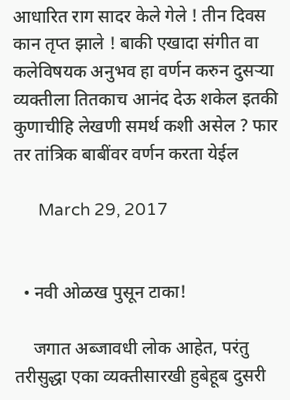आधारित राग सादर केले गेले ! तीन दिवस कान तृप्त झाले ! बाकी एखादा संगीत वा कलेविषयक अनुभव हा वर्णन करुन दुसर्‍या व्यक्तीला तितकाच आनंद देऊ शकेल इतकी कुणाचीहि लेखणी समर्थ कशी असेल ? फार तर तांत्रिक बाबींवर वर्णन करता येईल

      March 29, 2017


  • नवी ओळख पुसून टाका!

    जगात अब्जावधी लोक आहेत, परंतु तरीसुद्धा एका व्यक्तीसारखी हुबेहूब दुसरी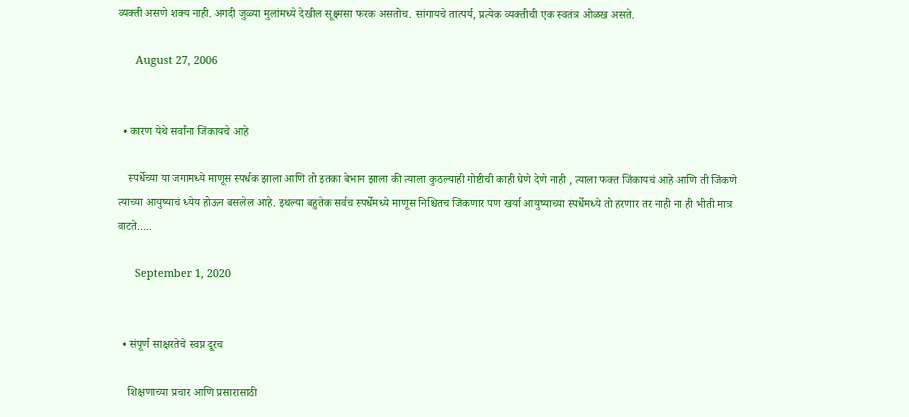व्यक्ती असणे शक्य नाही. अगदी जुळ्या मुलांमध्ये देखील सूक्ष्मसा फरक असतोच. सांगायचे तात्पर्य, प्रत्येक व्यक्तीची एक स्वतंत्र ओळख असते.

      August 27, 2006


  • कारण येथे सर्वांना जिंकायचे आहे

    स्पर्धेच्या या जगामध्ये माणूस स्पर्धक झाला आणि तो इतका बेभान झाला की त्याला कुठल्याही गोष्टीची काही घेणे देणे नाही , त्याला फक्त जिंकायचं आहे आणि ती जिंकणे त्याच्या आयुष्याचं ध्येय होऊन बसलेल आहे. इथल्या बहुतेक सर्वच स्पर्धेमध्ये माणूस निश्चितच जिंकणार पण खर्या आयुष्याच्या स्पर्धेमध्ये तो हरणार तर नाही ना ही भीती मात्र वाटते…..

      September 1, 2020


  • संपूर्ण साक्षरतेचे स्वप्न दूरच

    शिक्षणाच्या प्रचार आणि प्रसारासाठी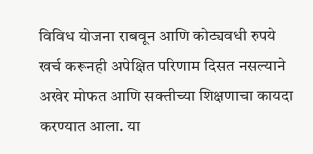विविध योजना राबवून आणि कोट्यवधी रुपये खर्च करूनही अपेक्षित परिणाम दिसत नसल्याने अखेर मोफत आणि सक्तीच्या शिक्षणाचा कायदा करण्यात आला. या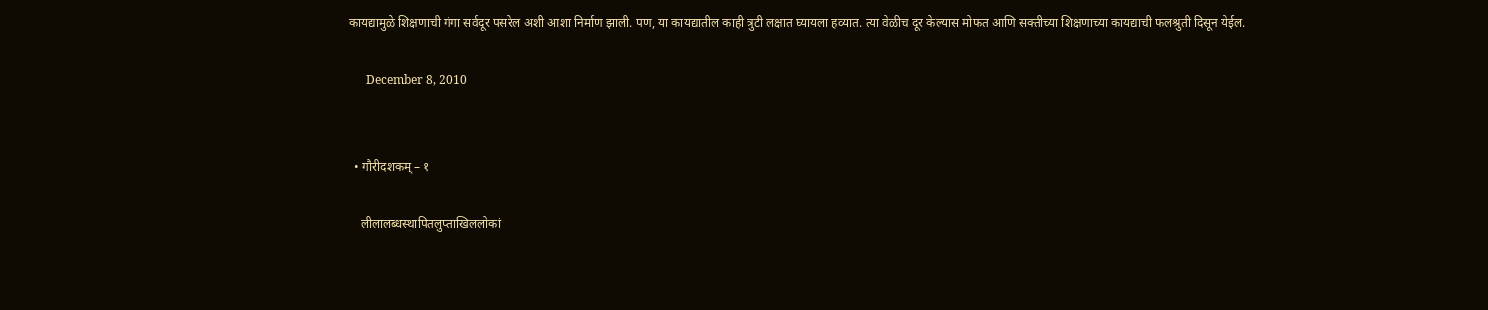कायद्यामुळे शिक्षणाची गंगा सर्वदूर पसरेल अशी आशा निर्माण झाली. पण, या कायद्यातील काही त्रुटी लक्षात घ्यायला हव्यात. त्या वेळीच दूर केल्यास मोफत आणि सक्तीच्या शिक्षणाच्या कायद्याची फलश्रुती दिसून येईल.

      December 8, 2010


  • गौरीदशकम् – १

    लीलालब्धस्थापितलुप्ताखिललोकां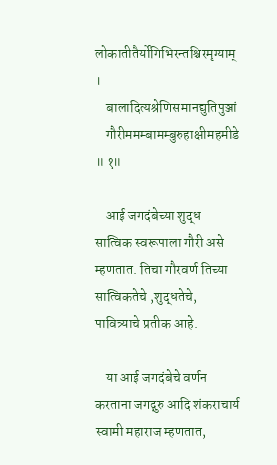लोकातीतैर्योगिभिरन्तश्चिरमृग्याम् ।
    बालादित्यश्रेणिसमानद्युतिपुञ्जां
    गौरीममम्बामम्बुरुहाक्षीमहमीडे ॥ १॥

    आई जगदंबेच्या शुद्ध सात्विक स्वरूपाला गौरी असे म्हणतात. तिचा गौरवर्ण तिच्या सात्विकतेचे ,शुद्धतेचे, पावित्र्याचे प्रतीक आहे.

    या आई जगदंबेचे वर्णन करताना जगद्गुरु आदि शंकराचार्य स्वामी महाराज म्हणतात,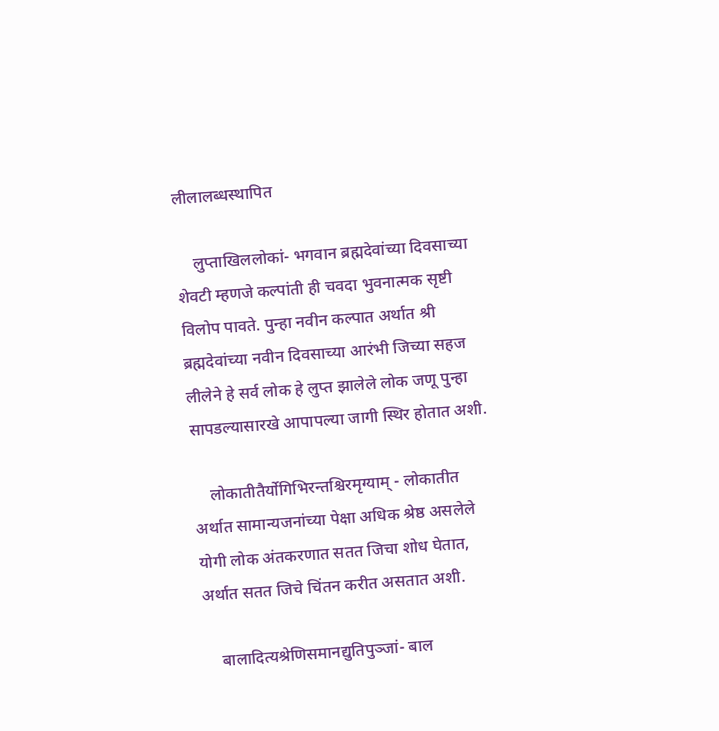लीलालब्धस्थापित

    लुप्ताखिललोकां- भगवान ब्रह्मदेवांच्या दिवसाच्या शेवटी म्हणजे कल्पांती ही चवदा भुवनात्मक सृष्टी विलोप पावते. पुन्हा नवीन कल्पात अर्थात श्री ब्रह्मदेवांच्या नवीन दिवसाच्या आरंभी जिच्या सहज लीलेने हे सर्व लोक हे लुप्त झालेले लोक जणू पुन्हा सापडल्यासारखे आपापल्या जागी स्थिर होतात अशी.

    लोकातीतैर्योगिभिरन्तश्चिरमृग्याम् - लोकातीत अर्थात सामान्यजनांच्या पेक्षा अधिक श्रेष्ठ असलेले योगी लोक अंतकरणात सतत जिचा शोध घेतात, अर्थात सतत जिचे चिंतन करीत असतात अशी.

    बालादित्यश्रेणिसमानद्युतिपुञ्जां- बाल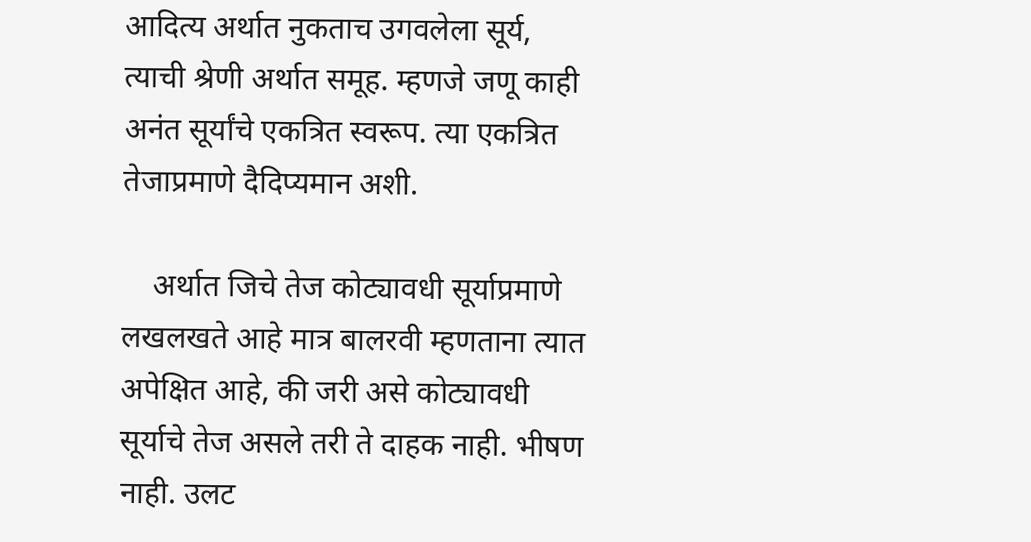आदित्य अर्थात नुकताच उगवलेला सूर्य, त्याची श्रेणी अर्थात समूह. म्हणजे जणू काही अनंत सूर्यांचे एकत्रित स्वरूप. त्या एकत्रित तेजाप्रमाणे दैदिप्यमान अशी.

    अर्थात जिचे तेज कोट्यावधी सूर्याप्रमाणे लखलखते आहे मात्र बालरवी म्हणताना त्यात अपेक्षित आहे, की जरी असे कोट्यावधी सूर्याचे तेज असले तरी ते दाहक नाही. भीषण नाही. उलट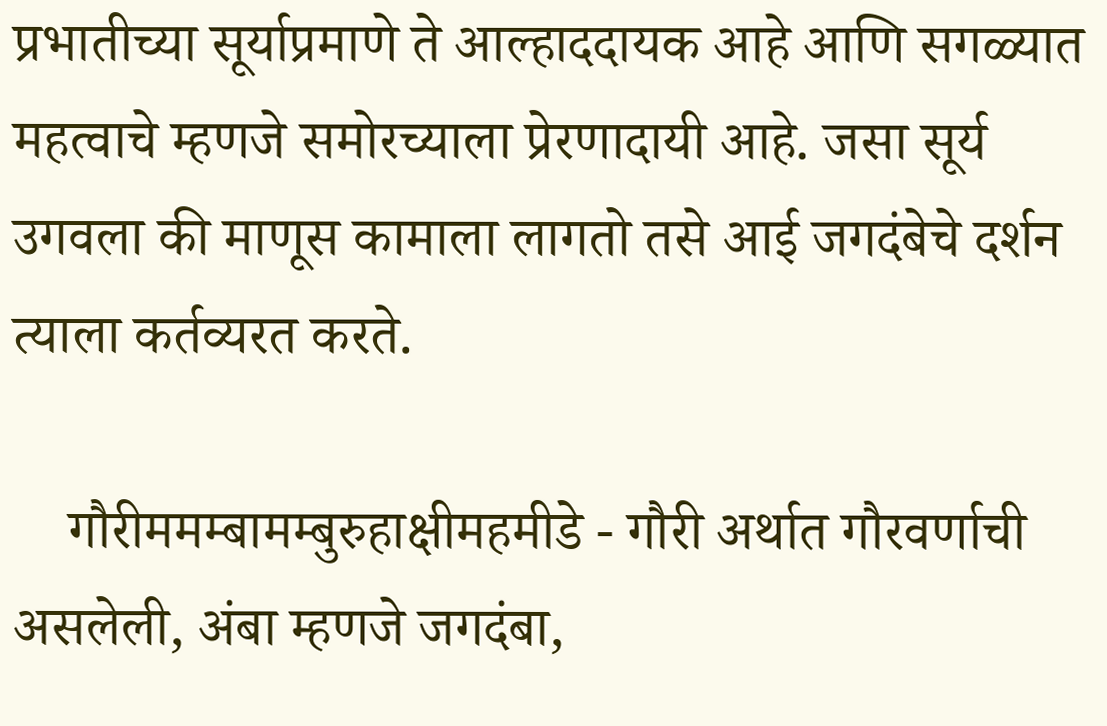प्रभातीच्या सूर्याप्रमाणे ते आल्हाददायक आहे आणि सगळ्यात महत्वाचे म्हणजे समोरच्याला प्रेरणादायी आहे. जसा सूर्य उगवला की माणूस कामाला लागतो तसे आई जगदंबेचे दर्शन त्याला कर्तव्यरत करते.

    गौरीममम्बामम्बुरुहाक्षीमहमीडे - गौरी अर्थात गौरवर्णाची असलेली, अंबा म्हणजे जगदंबा,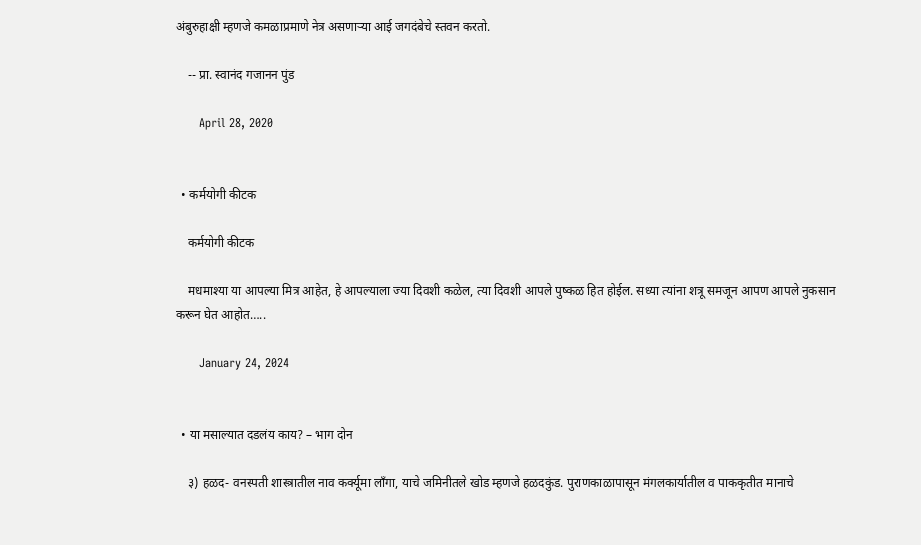अंबुरुहाक्षी म्हणजे कमळाप्रमाणे नेत्र असणाऱ्या आई जगदंबेचे स्तवन करतो.

    -- प्रा. स्वानंद गजानन पुंड

      April 28, 2020


  • कर्मयोगी कीटक

    कर्मयोगी कीटक

    मधमाश्या या आपल्या मित्र आहेत, हे आपल्याला ज्या दिवशी कळेल, त्या दिवशी आपले पुष्कळ हित होईल. सध्या त्यांना शत्रू समजून आपण आपले नुकसान करून घेत आहोत…..

      January 24, 2024


  • या मसाल्यात दडलंय काय? – भाग दोन

    ३) हळद- वनस्पती शास्त्रातील नाव कर्क्यूमा लाँगा, याचे जमिनीतले खोड म्हणजे हळदकुंड. पुराणकाळापासून मंगलकार्यातील व पाककृतीत मानाचे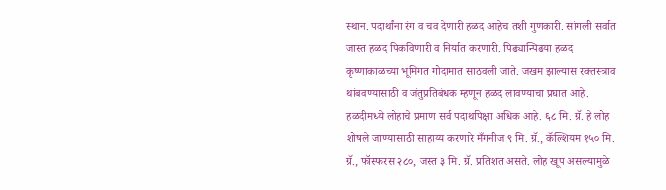स्थान. पदार्थांना रंग व चव देणारी हळद आहेच तशी गुणकारी. सांगली सर्वात जास्त हळद पिकविणारी व निर्यात करणारी. पिढ्यान्पिढया हळद कृष्णाकाळच्या भूमिगत गोदामात साठवली जाते. जखम झाल्यास रक्तस्त्राव थांबवण्यासाठी व जंतुप्रतिबंधक म्हणून हळद लावण्याचा प्रघात आहे. हळदीमध्ये लोहाचे प्रमाण सर्व पदार्थापेक्षा अधिक आहे. ६८ मि. ग्रॅ. हे लोह शोषले जाण्यासाठी साहाय्य करणारे मँगनीज ९ मि. ग्रॅ., कॅल्शियम १५० मि. ग्रॅ., फॉस्फरस २८०, जस्त ३ मि. ग्रॅ. प्रतिशत असते. लोह खूप असल्यामुळे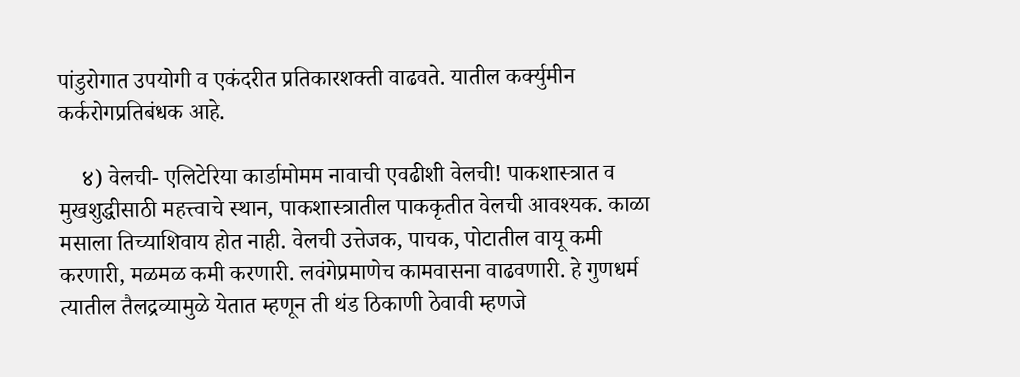पांडुरोगात उपयोगी व एकंदरीत प्रतिकारशक्ती वाढवते. यातील कर्क्युमीन कर्करोगप्रतिबंधक आहे.

    ४) वेलची- एलिटेरिया कार्डामोमम नावाची एवढीशी वेलची! पाकशास्त्रात व मुखशुद्धीसाठी महत्त्वाचे स्थान, पाकशास्त्रातील पाककृतीत वेलची आवश्यक. काळा मसाला तिच्याशिवाय होत नाही. वेलची उत्तेजक, पाचक, पोटातील वायू कमी करणारी, मळमळ कमी करणारी. लवंगेप्रमाणेच कामवासना वाढवणारी. हे गुणधर्म त्यातील तैलद्रव्यामुळे येतात म्हणून ती थंड ठिकाणी ठेवावी म्हणजे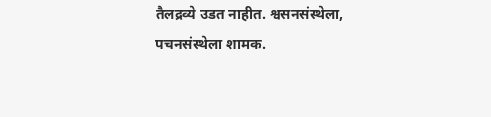तैलद्रव्ये उडत नाहीत. श्वसनसंस्थेला, पचनसंस्थेला शामक.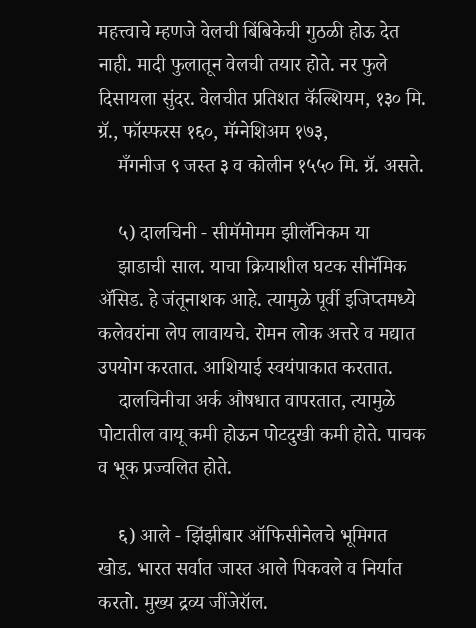महत्त्वाचे म्हणजे वेलची बिंबिकेची गुठळी होऊ देत नाही. मादी फुलातून वेलची तयार होते. नर फुले दिसायला सुंदर. वेलचीत प्रतिशत कॅल्शियम, १३० मि. ग्रॅ., फॉस्फरस १६०, मॅग्नेशिअम १७३,
    मँगनीज ९ जस्त ३ व कोलीन १५५० मि. ग्रॅ. असते.

    ५) दालचिनी - सीमॅमोमम झीलॅनिकम या
    झाडाची साल. याचा क्रियाशील घटक सीनॅमिक ॲसिड. हे जंतूनाशक आहे. त्यामुळे पूर्वी इजिप्तमध्ये कलेवरांना लेप लावायचे. रोमन लोक अत्तरे व मद्यात उपयोग करतात. आशियाई स्वयंपाकात करतात.
    दालचिनीचा अर्क औषधात वापरतात, त्यामुळे पोटातील वायू कमी होऊन पोटदुखी कमी होते. पाचक व भूक प्रज्वलित होते.

    ६) आले - झिंझीबार ऑफिसीनेलचे भूमिगत खोड. भारत सर्वात जास्त आले पिकवले व निर्यात करतो. मुख्य द्रव्य जींजेरॉल.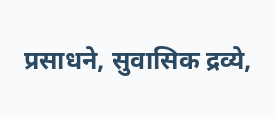प्रसाधने, सुवासिक द्रव्ये,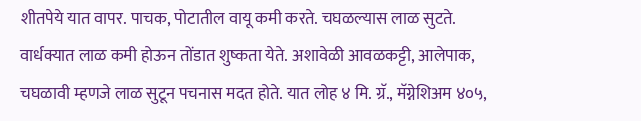शीतपेये यात वापर. पाचक, पोटातील वायू कमी करते. चघळल्यास लाळ सुटते. वार्धक्यात लाळ कमी होऊन तोंडात शुष्कता येते. अशावेळी आवळकट्टी, आलेपाक, चघळावी म्हणजे लाळ सुटून पचनास मदत होते. यात लोह ४ मि. ग्रॅ., मॅग्नेशिअम ४०५,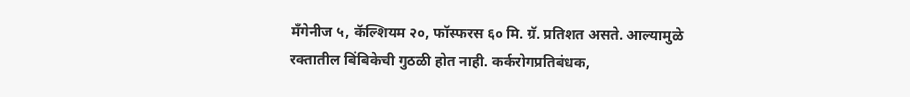मँगेनीज ५, कॅल्शियम २०, फॉस्फरस ६० मि. ग्रॅ. प्रतिशत असते. आल्यामुळे रक्तातील बिंबिकेची गुठळी होत नाही. कर्करोगप्रतिबंधक,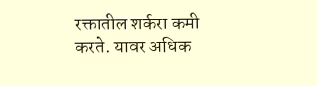रक्तातील शर्करा कमी करते. यावर अधिक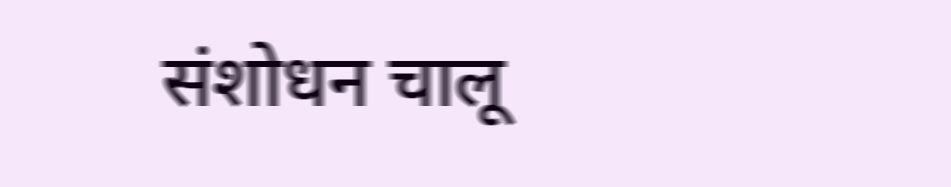संशोधन चालू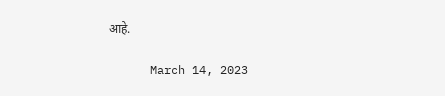आहे.

      March 14, 2023